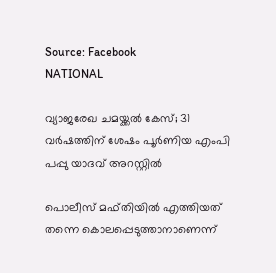Source: Facebook
NATIONAL

വ്യാജരേഖ ചമയ്ക്കൽ കേസ്; 31 വർഷത്തിന് ശേഷം പൂർണിയ എംപി പപ്പു യാദവ് അറസ്റ്റിൽ

പൊലീസ് മഫ്തിയിൽ എത്തിയത് തന്നെ കൊലപ്പെടുത്താനാണെന്ന്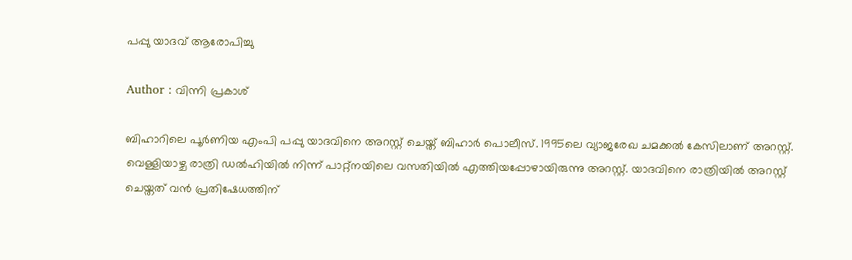പപ്പു യാദവ് ആരോപിച്ചു

Author : വിന്നി പ്രകാശ്

ബിഹാറിലെ പൂർണിയ എംപി പപ്പു യാദവിനെ അറസ്റ്റ് ചെയ്ത് ബിഹാർ പൊലീസ്. 1995ലെ വ്യാജരേഖ ചമക്കൽ കേസിലാണ് അറസ്റ്റ്. വെള്ളിയാഴ്ച രാത്രി ഡൽഹിയിൽ നിന്ന് പാറ്റ്നയിലെ വസതിയിൽ എത്തിയപ്പോഴായിരുന്നു അറസ്റ്റ്. യാദവിനെ രാത്രിയിൽ അറസ്റ്റ് ചെയ്തത് വൻ പ്രതിഷേധത്തിന്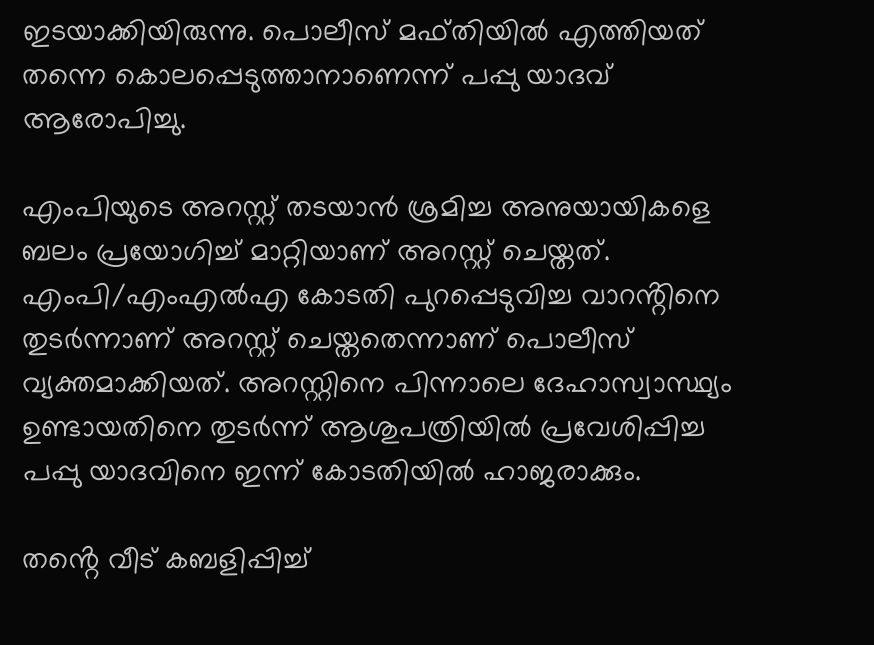ഇടയാക്കിയിരുന്നു. പൊലീസ് മഫ്തിയിൽ എത്തിയത് തന്നെ കൊലപ്പെടുത്താനാണെന്ന് പപ്പു യാദവ് ആരോപിച്ചു.

എംപിയുടെ അറസ്റ്റ് തടയാൻ ശ്രമിച്ച അനുയായികളെ ബലം പ്രയോഗിച്ച് മാറ്റിയാണ് അറസ്റ്റ് ചെയ്തത്. എംപി/എംഎൽഎ കോടതി പുറപ്പെടുവിച്ച വാറൻ്റിനെ തുടർന്നാണ് അറസ്റ്റ് ചെയ്തതെന്നാണ് പൊലീസ് വ്യക്തമാക്കിയത്. അറസ്റ്റിനെ പിന്നാലെ ദേഹാസ്വാസ്ഥ്യം ഉണ്ടായതിനെ തുടർന്ന് ആശുപത്രിയിൽ പ്രവേശിപ്പിച്ച പപ്പു യാദവിനെ ഇന്ന് കോടതിയിൽ ഹാജരാക്കും.

തൻ്റെ വീട് കബളിപ്പിച്ച്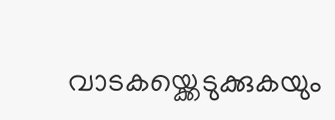വാടകയ്ക്കെടുക്കുകയും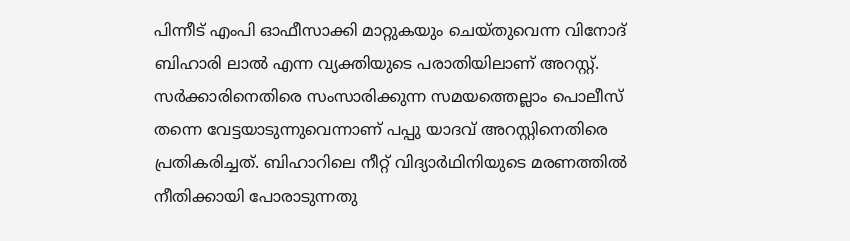പിന്നീട് എംപി ഓഫീസാക്കി മാറ്റുകയും ചെയ്തുവെന്ന വിനോദ് ബിഹാരി ലാൽ എന്ന വ്യക്തിയുടെ പരാതിയിലാണ് അറസ്റ്റ്. സർക്കാരിനെതിരെ സംസാരിക്കുന്ന സമയത്തെല്ലാം പൊലീസ് തന്നെ വേട്ടയാടുന്നുവെന്നാണ് പപ്പു യാദവ് അറസ്റ്റിനെതിരെ പ്രതികരിച്ചത്. ബിഹാറിലെ നീറ്റ് വിദ്യാർഥിനിയുടെ മരണത്തിൽ നീതിക്കായി പോരാടുന്നതു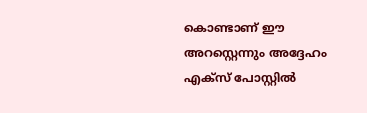കൊണ്ടാണ് ഈ അറസ്റ്റെന്നും അദ്ദേഹം എക്സ് പോസ്റ്റിൽ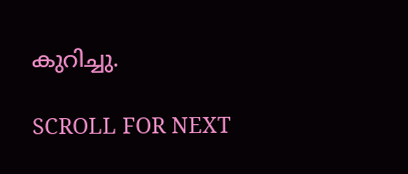കുറിച്ചു.

SCROLL FOR NEXT